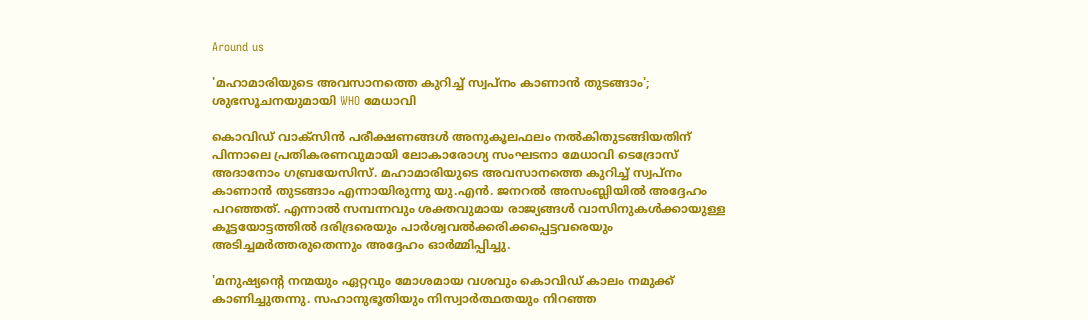Around us

'മഹാമാരിയുടെ അവസാനത്തെ കുറിച്ച് സ്വപ്‌നം കാണാന്‍ തുടങ്ങാം'; ശുഭസൂചനയുമായി WHO മേധാവി

കൊവിഡ് വാക്‌സിന്‍ പരീക്ഷണങ്ങള്‍ അനുകൂലഫലം നല്‍കിതുടങ്ങിയതിന് പിന്നാലെ പ്രതികരണവുമായി ലോകാരോഗ്യ സംഘടനാ മേധാവി ടെദ്രോസ് അദാനോം ഗബ്രയേസിസ്. മഹാമാരിയുടെ അവസാനത്തെ കുറിച്ച് സ്വപ്‌നം കാണാന്‍ തുടങ്ങാം എന്നായിരുന്നു യു.എന്‍. ജനറല്‍ അസംബ്ലിയില്‍ അദ്ദേഹം പറഞ്ഞത്. എന്നാല്‍ സമ്പന്നവും ശക്തവുമായ രാജ്യങ്ങള്‍ വാസിനുകള്‍ക്കായുള്ള കൂട്ടയോട്ടത്തില്‍ ദരിദ്രരെയും പാര്‍ശ്വവല്‍ക്കരിക്കപ്പെട്ടവരെയും അടിച്ചമര്‍ത്തരുതെന്നും അദ്ദേഹം ഓര്‍മ്മിപ്പിച്ചു.

'മനുഷ്യന്റെ നന്മയും ഏറ്റവും മോശമായ വശവും കൊവിഡ് കാലം നമുക്ക് കാണിച്ചുതന്നു. സഹാനുഭൂതിയും നിസ്വാര്‍ത്ഥതയും നിറഞ്ഞ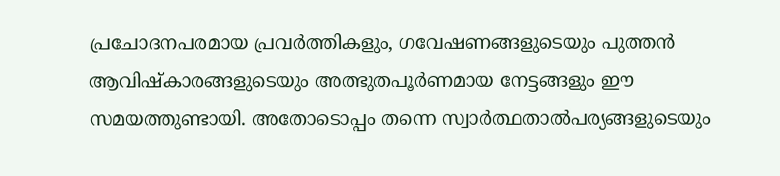പ്രചോദനപരമായ പ്രവര്‍ത്തികളും, ഗവേഷണങ്ങളുടെയും പുത്തന്‍ ആവിഷ്‌കാരങ്ങളുടെയും അത്ഭുതപൂര്‍ണമായ നേട്ടങ്ങളും ഈ സമയത്തുണ്ടായി. അതോടൊപ്പം തന്നെ സ്വാര്‍ത്ഥതാല്‍പര്യങ്ങളുടെയും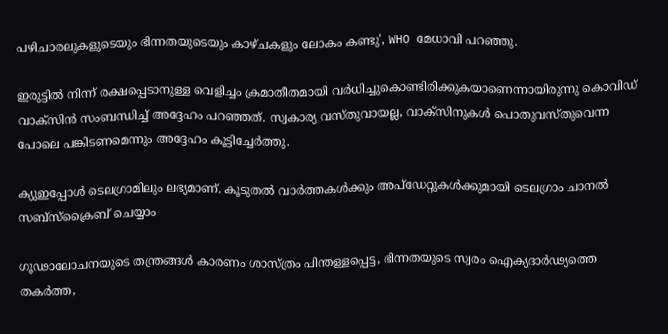പഴിചാരലുകളുടെയും ഭിന്നതയുടെയും കാഴ്ചകളും ലോകം കണ്ടു', WHO മേധാവി പറഞ്ഞു.

ഇരുട്ടില്‍ നിന്ന് രക്ഷപ്പെടാനുള്ള വെളിച്ചം ക്രമാതീതമായി വര്‍ധിച്ചുകൊണ്ടിരിക്കുകയാണെന്നായിരുന്നു കൊവിഡ് വാക്‌സിന്‍ സംബന്ധിച്ച് അദ്ദേഹം പറഞ്ഞത്. സ്വകാര്യ വസ്തുവായല്ല, വാക്‌സിനുകള്‍ പൊതുവസ്തുവെന്ന പോലെ പങ്കിടണമെന്നും അദ്ദേഹം കൂട്ടിച്ചേര്‍ത്തു.

ക്യുഇപ്പോള്‍ ടെലഗ്രാമിലും ലഭ്യമാണ്. കൂടുതല്‍ വാര്‍ത്തകള്‍ക്കും അപ്‌ഡേറ്റുകള്‍ക്കുമായി ടെലഗ്രാം ചാനല്‍ സബ്‌സ്‌ക്രൈബ് ചെയ്യാം

ഗൂഢാലോചനയുടെ തന്ത്രങ്ങള്‍ കാരണം ശാസ്ത്രം പിന്തള്ളപ്പെട്ട, ഭിന്നതയുടെ സ്വരം ഐക്യദാര്‍ഢ്യത്തെ തകര്‍ത്ത,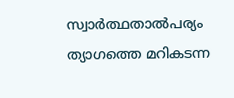സ്വാര്‍ത്ഥതാല്‍പര്യം ത്യാഗത്തെ മറികടന്ന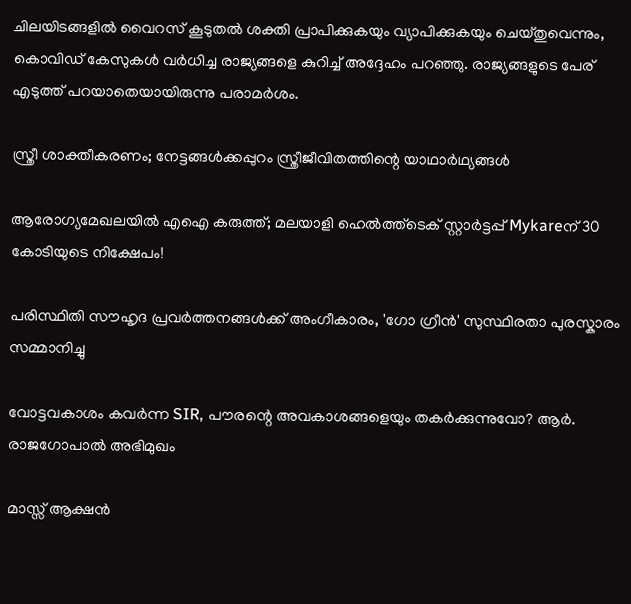ചിലയിടങ്ങളില്‍ വൈറസ് കൂടുതല്‍ ശക്തി പ്രാപിക്കുകയും വ്യാപിക്കുകയും ചെയ്തുവെന്നും, കൊവിഡ് കേസുകള്‍ വര്‍ധിച്ച രാജ്യങ്ങളെ കുറിച്ച് അദ്ദേഹം പറഞ്ഞു. രാജ്യങ്ങളുടെ പേര് എടുത്ത് പറയാതെയായിരുന്നു പരാമര്‍ശം.

സ്ത്രീ ശാക്തീകരണം; നേട്ടങ്ങള്‍ക്കപ്പുറം സ്ത്രീജീവിതത്തിന്റെ യാഥാര്‍ഥ്യങ്ങള്‍

ആരോഗ്യമേഖലയിൽ എഐ കരുത്ത്; മലയാളി ഹെൽത്ത്‌ടെക് സ്റ്റാർട്ടപ്പ് Mykareന് 30 കോടിയുടെ നിക്ഷേപം!

പരിസ്ഥിതി സൗഹൃദ പ്രവർത്തനങ്ങൾക്ക് അംഗീകാരം, 'ഗോ ഗ്രീൻ' സുസ്ഥിരതാ പുരസ്കാരം സമ്മാനിച്ചു

വോട്ടവകാശം കവർന്ന SIR, പൗരന്റെ അവകാശങ്ങളെയും തകർക്കുന്നുവോ? ആർ. രാജഗോപാൽ അഭിമുഖം

മാസ്സ് ആക്ഷന്‍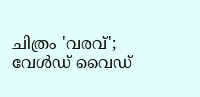ചിത്രം 'വരവ്'; വേള്‍ഡ് വൈഡ്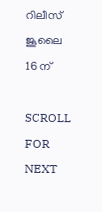റിലീസ് ജൂലൈ 16 ന്

SCROLL FOR NEXT